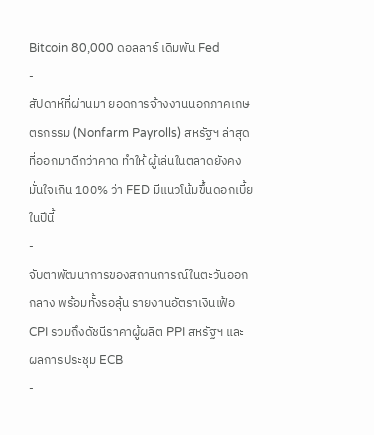Bitcoin 80,000 ดอลลาร์ เดิมพัน Fed
-
สัปดาห์ที่ผ่านมา ยอดการจ้างงานนอกภาคเกษตรกรรม (Nonfarm Payrolls) สหรัฐฯ ล่าสุด ที่ออกมาดีกว่าคาด ทำให้ ผู้เล่นในตลาดยังคงมั่นใจเกิน 100% ว่า FED มีแนวโน้มขึ้นดอกเบี้ยในปีนี้
-
จับตาพัฒนาการของสถานการณ์ในตะวันออกกลาง พร้อมทั้งรอลุ้น รายงานอัตราเงินเฟ้อ CPI รวมถึงดัชนีราคาผู้ผลิต PPI สหรัฐฯ และ ผลการประชุม ECB
-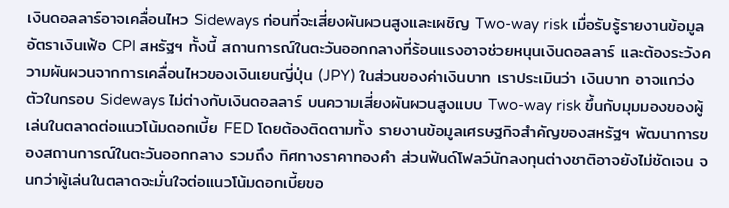เงินดอลลาร์อาจเคลื่อนไหว Sideways ก่อนที่จะเสี่ยงผันผวนสูงและเผชิญ Two-way risk เมื่อรับรู้รายงานข้อมูลอัตราเงินเฟ้อ CPI สหรัฐฯ ทั้งนี้ สถานการณ์ในตะวันออกกลางที่ร้อนแรงอาจช่วยหนุนเงินดอลลาร์ และต้องระวังความผันผวนจากการเคลื่อนไหวของเงินเยนญี่ปุ่น (JPY) ในส่วนของค่าเงินบาท เราประเมินว่า เงินบาท อาจแกว่งตัวในกรอบ Sideways ไม่ต่างกับเงินดอลลาร์ บนความเสี่ยงผันผวนสูงแบบ Two-way risk ขึ้นกับมุมมองของผู้เล่นในตลาดต่อแนวโน้มดอกเบี้ย FED โดยต้องติดตามทั้ง รายงานข้อมูลเศรษฐกิจสำคัญของสหรัฐฯ พัฒนาการของสถานการณ์ในตะวันออกกลาง รวมถึง ทิศทางราคาทองคำ ส่วนฟันด์โฟลว์นักลงทุนต่างชาติอาจยังไม่ชัดเจน จนกว่าผู้เล่นในตลาดจะมั่นใจต่อแนวโน้มดอกเบี้ยขอ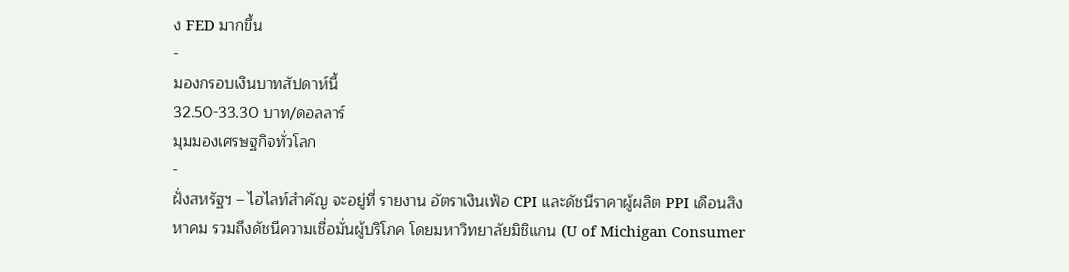ง FED มากขึ้น
-
มองกรอบเงินบาทสัปดาห์นี้
32.50-33.30 บาท/ดอลลาร์
มุมมองเศรษฐกิจทั่วโลก
-
ฝั่งสหรัฐฯ – ไฮไลท์สำคัญ จะอยู่ที่ รายงาน อัตราเงินเฟ้อ CPI และดัชนีราคาผู้ผลิต PPI เดือนสิงหาคม รวมถึงดัชนีความเชื่อมั่นผู้บริโภค โดยมหาวิทยาลัยมิชิแกน (U of Michigan Consumer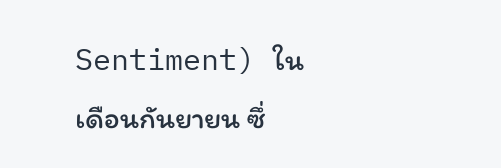Sentiment) ในเดือนกันยายน ซึ่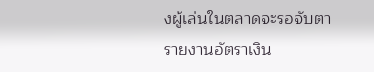งผู้เล่นในตลาดจะรอจับตารายงานอัตราเงิน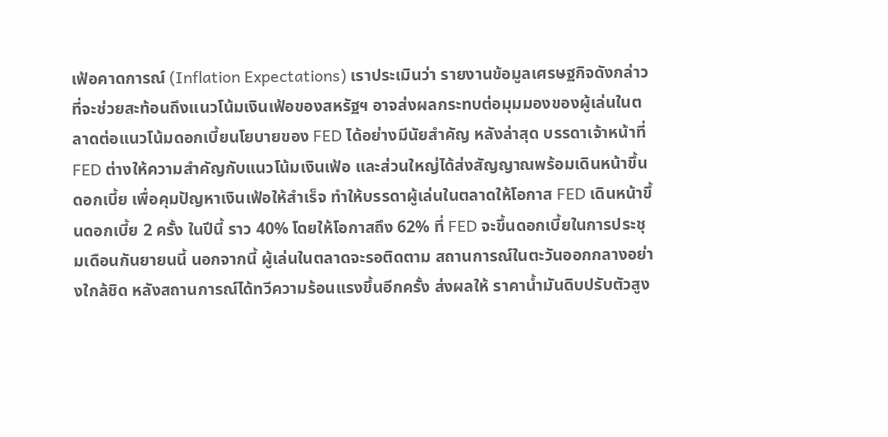เฟ้อคาดการณ์ (Inflation Expectations) เราประเมินว่า รายงานข้อมูลเศรษฐกิจดังกล่าวที่จะช่วยสะท้อนถึงแนวโน้มเงินเฟ้อของสหรัฐฯ อาจส่งผลกระทบต่อมุมมองของผู้เล่นในตลาดต่อแนวโน้มดอกเบี้ยนโยบายของ FED ได้อย่างมีนัยสำคัญ หลังล่าสุด บรรดาเจ้าหน้าที่ FED ต่างให้ความสำคัญกับแนวโน้มเงินเฟ้อ และส่วนใหญ่ได้ส่งสัญญาณพร้อมเดินหน้าขึ้นดอกเบี้ย เพื่อคุมปัญหาเงินเฟ้อให้สำเร็จ ทำให้บรรดาผู้เล่นในตลาดให้โอกาส FED เดินหน้าขึ้นดอกเบี้ย 2 ครั้ง ในปีนี้ ราว 40% โดยให้โอกาสถึง 62% ที่ FED จะขึ้นดอกเบี้ยในการประชุมเดือนกันยายนนี้ นอกจากนี้ ผู้เล่นในตลาดจะรอติดตาม สถานการณ์ในตะวันออกกลางอย่างใกล้ชิด หลังสถานการณ์ได้ทวีความร้อนแรงขึ้นอีกครั้ง ส่งผลให้ ราคาน้ำมันดิบปรับตัวสูง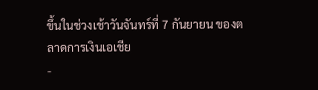ขึ้นในช่วงเช้าวันจันทร์ที่ 7 กันยายน ของตลาดการเงินเอเชีย
-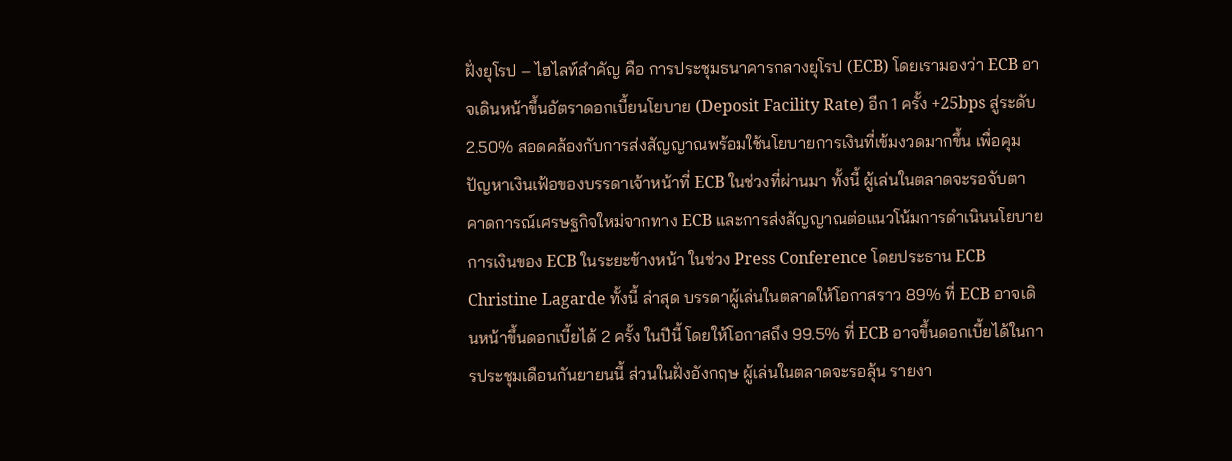ฝั่งยุโรป – ไฮไลท์สำคัญ คือ การประชุมธนาคารกลางยุโรป (ECB) โดยเรามองว่า ECB อาจเดินหน้าขึ้นอัตราดอกเบี้ยนโยบาย (Deposit Facility Rate) อีก 1 ครั้ง +25bps สู่ระดับ 2.50% สอดคล้องกับการส่งสัญญาณพร้อมใช้นโยบายการเงินที่เข้มงวดมากขึ้น เพื่อคุมปัญหาเงินเฟ้อของบรรดาเจ้าหน้าที่ ECB ในช่วงที่ผ่านมา ทั้งนี้ ผู้เล่นในตลาดจะรอจับตา คาดการณ์เศรษฐกิจใหม่จากทาง ECB และการส่งสัญญาณต่อแนวโน้มการดำเนินนโยบายการเงินของ ECB ในระยะข้างหน้า ในช่วง Press Conference โดยประธาน ECB Christine Lagarde ทั้งนี้ ล่าสุด บรรดาผู้เล่นในตลาดให้โอกาสราว 89% ที่ ECB อาจเดินหน้าขึ้นดอกเบี้ยได้ 2 ครั้ง ในปีนี้ โดยให้โอกาสถึง 99.5% ที่ ECB อาจขึ้นดอกเบี้ยได้ในการประชุมเดือนกันยายนนี้ ส่วนในฝั่งอังกฤษ ผู้เล่นในตลาดจะรอลุ้น รายงา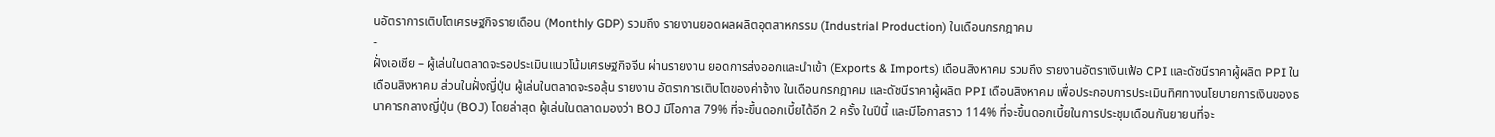นอัตราการเติบโตเศรษฐกิจรายเดือน (Monthly GDP) รวมถึง รายงานยอดผลผลิตอุตสาหกรรม (Industrial Production) ในเดือนกรกฎาคม
-
ฝั่งเอเชีย – ผู้เล่นในตลาดจะรอประเมินแนวโน้มเศรษฐกิจจีน ผ่านรายงาน ยอดการส่งออกและนำเข้า (Exports & Imports) เดือนสิงหาคม รวมถึง รายงานอัตราเงินเฟ้อ CPI และดัชนีราคาผู้ผลิต PPI ในเดือนสิงหาคม ส่วนในฝั่งญี่ปุ่น ผู้เล่นในตลาดจะรอลุ้น รายงาน อัตราการเติบโตของค่าจ้าง ในเดือนกรกฎาคม และดัชนีราคาผู้ผลิต PPI เดือนสิงหาคม เพื่อประกอบการประเมินทิศทางนโยบายการเงินของธนาคารกลางญี่ปุ่น (BOJ) โดยล่าสุด ผู้เล่นในตลาดมองว่า BOJ มีโอกาส 79% ที่จะขึ้นดอกเบี้ยได้อีก 2 ครั้ง ในปีนี้ และมีโอกาสราว 114% ที่จะขึ้นดอกเบี้ยในการประชุมเดือนกันยายนที่จะ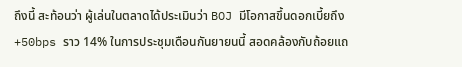ถึงนี้ สะท้อนว่า ผู้เล่นในตลาดได้ประเมินว่า BOJ มีโอกาสขึ้นดอกเบี้ยถึง +50bps ราว 14% ในการประชุมเดือนกันยายนนี้ สอดคล้องกับถ้อยแถ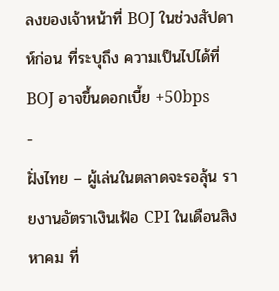ลงของเจ้าหน้าที่ BOJ ในช่วงสัปดาห์ก่อน ที่ระบุถึง ความเป็นไปได้ที่ BOJ อาจขึ้นดอกเบี้ย +50bps
-
ฝั่งไทย – ผู้เล่นในตลาดจะรอลุ้น รายงานอัตราเงินเฟ้อ CPI ในเดือนสิงหาคม ที่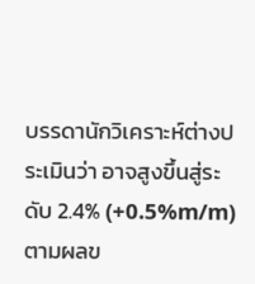บรรดานักวิเคราะห์ต่างประเมินว่า อาจสูงขึ้นสู่ระดับ 2.4% (+0.5%m/m) ตามผลข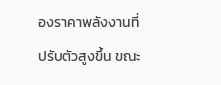องราคาพลังงานที่ปรับตัวสูงขึ้น ขณะ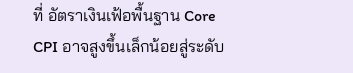ที่ อัตราเงินเฟ้อพื้นฐาน Core CPI อาจสูงขึ้นเล็กน้อยสู่ระดับ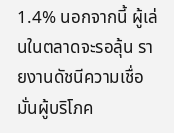1.4% นอกจากนี้ ผู้เล่นในตลาดจะรอลุ้น รายงานดัชนีความเชื่อมั่นผู้บริโภค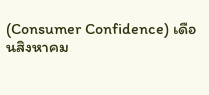(Consumer Confidence) เดือนสิงหาคม